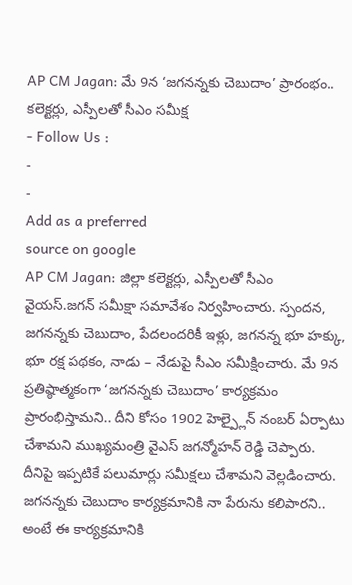AP CM Jagan: మే 9న ‘జగనన్నకు చెబుదాం’ ప్రారంభం.. కలెక్టర్లు, ఎస్పీలతో సీఎం సమీక్ష
- Follow Us :
-
-
Add as a preferred
source on google
AP CM Jagan: జిల్లా కలెక్టర్లు, ఎస్పీలతో సీఎం వైయస్.జగన్ సమీక్షా సమావేశం నిర్వహించారు. స్పందన, జగనన్నకు చెబుదాం, పేదలందరికీ ఇళ్లు, జగనన్న భూ హక్కు, భూ రక్ష పథకం, నాడు – నేడుపై సీఎం సమీక్షించారు. మే 9న ప్రతిష్ఠాత్మకంగా ‘జగనన్నకు చెబుదాం’ కార్యక్రమం ప్రారంభిస్తామని.. దీని కోసం 1902 హెల్ప్లైన్ నంబర్ ఏర్పాటు చేశామని ముఖ్యమంత్రి వైఎస్ జగన్మోహన్ రెడ్డి చెప్పారు. దీనిపై ఇప్పటికే పలుమార్లు సమీక్షలు చేశామని వెల్లడించారు. జగనన్నకు చెబుదాం కార్యక్రమానికి నా పేరును కలిపారని.. అంటే ఈ కార్యక్రమానికి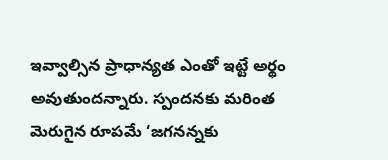ఇవ్వాల్సిన ప్రాధాన్యత ఎంతో ఇట్టే అర్థం అవుతుందన్నారు. స్పందనకు మరింత మెరుగైన రూపమే ‘జగనన్నకు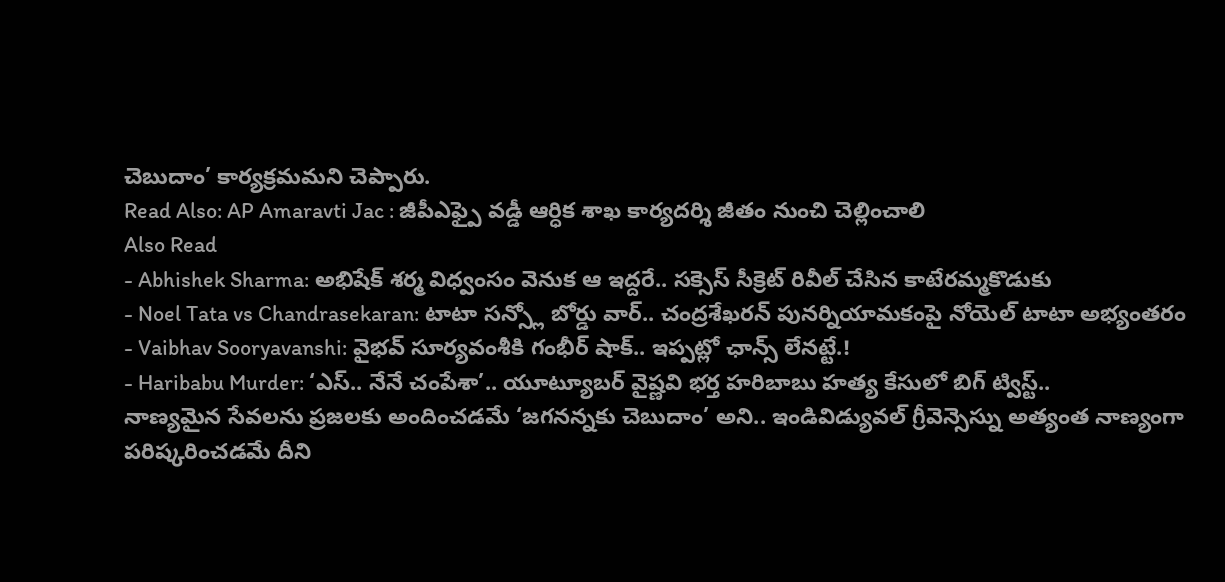చెబుదాం’ కార్యక్రమమని చెప్పారు.
Read Also: AP Amaravti Jac : జీపీఎఫ్పై వడ్డీ ఆర్ధిక శాఖ కార్యదర్శి జీతం నుంచి చెల్లించాలి
Also Read
- Abhishek Sharma: అభిషేక్ శర్మ విధ్వంసం వెనుక ఆ ఇద్దరే.. సక్సెస్ సీక్రెట్ రివీల్ చేసిన కాటేరమ్మకొడుకు
- Noel Tata vs Chandrasekaran: టాటా సన్స్లో బోర్డు వార్.. చంద్రశేఖరన్ పునర్నియామకంపై నోయెల్ టాటా అభ్యంతరం
- Vaibhav Sooryavanshi: వైభవ్ సూర్యవంశీకి గంభీర్ షాక్.. ఇప్పట్లో ఛాన్స్ లేనట్టే.!
- Haribabu Murder: ‘ఎస్.. నేనే చంపేశా’.. యూట్యూబర్ వైష్ణవి భర్త హరిబాబు హత్య కేసులో బిగ్ ట్విస్ట్..
నాణ్యమైన సేవలను ప్రజలకు అందించడమే ‘జగనన్నకు చెబుదాం’ అని.. ఇండివిడ్యువల్ గ్రీవెన్సెస్ను అత్యంత నాణ్యంగా పరిష్కరించడమే దీని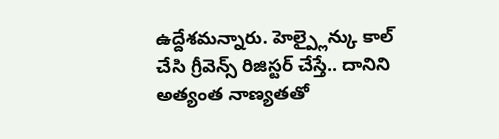ఉద్దేశమన్నారు. హెల్ప్లైన్కు కాల్ చేసి గ్రీవెన్స్ రిజిస్టర్ చేస్తే.. దానిని అత్యంత నాణ్యతతో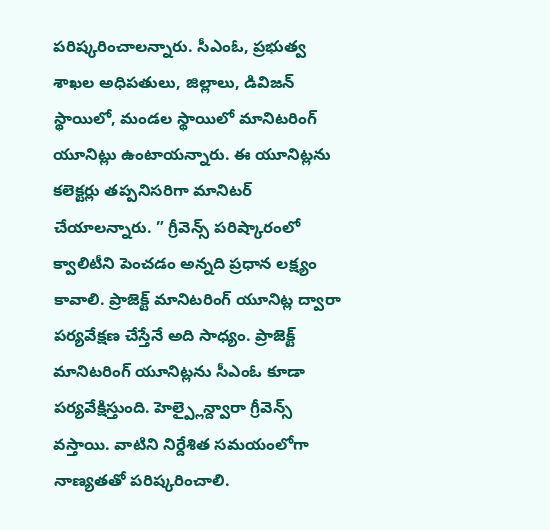పరిష్కరించాలన్నారు. సీఎంఓ, ప్రభుత్వ శాఖల అధిపతులు, జిల్లాలు, డివిజన్ స్థాయిలో, మండల స్థాయిలో మానిటరింగ్ యూనిట్లు ఉంటాయన్నారు. ఈ యూనిట్లను కలెక్టర్లు తప్పనిసరిగా మానిటర్ చేయాలన్నారు. ” గ్రీవెన్స్ పరిష్కారంలో క్వాలిటీని పెంచడం అన్నది ప్రధాన లక్ష్యం కావాలి. ప్రాజెక్ట్ మానిటరింగ్ యూనిట్ల ద్వారా పర్యవేక్షణ చేస్తేనే అది సాధ్యం. ప్రాజెక్ట్ మానిటరింగ్ యూనిట్లను సీఎంఓ కూడా పర్యవేక్షిస్తుంది. హెల్ప్లైన్ద్వారా గ్రీవెన్స్ వస్తాయి. వాటిని నిర్దేశిత సమయంలోగా నాణ్యతతో పరిష్కరించాలి.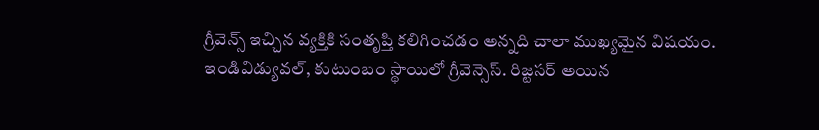గ్రీవెన్స్ ఇచ్చిన వ్యక్తికి సంతృప్తి కలిగించడం అన్నది చాలా ముఖ్యమైన విషయం. ఇండివిడ్యువల్, కుటుంబం స్థాయిలో గ్రీవెన్సెస్. రిజ్టసర్ అయిన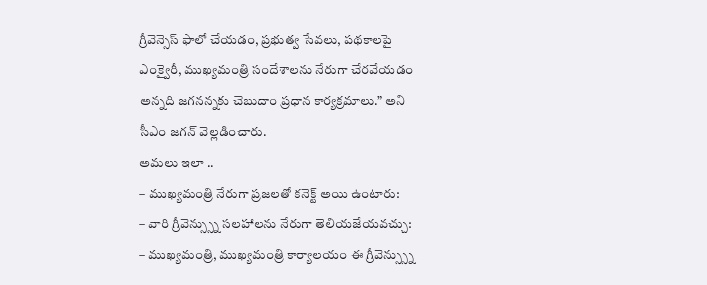గ్రీవెన్సెస్ ఫాలో చేయడం, ప్రభుత్వ సేవలు, పథకాలపై ఎంక్వైరీ, ముఖ్యమంత్రి సందేశాలను నేరుగా చేరవేయడం అన్నది జగనన్నకు చెబుదాం ప్రధాన కార్యక్రమాలు.” అని సీఎం జగన్ వెల్లడించారు.
అమలు ఇలా ..
– ముఖ్యమంత్రి నేరుగా ప్రజలతో కనెక్ట్ అయి ఉంటారు:
– వారి గ్రీవెన్స్స్ను సలహాలను నేరుగా తెలియజేయవచ్చు:
– ముఖ్యమంత్రి, ముఖ్యమంత్రి కార్యాలయం ఈ గ్రీవెన్స్స్ను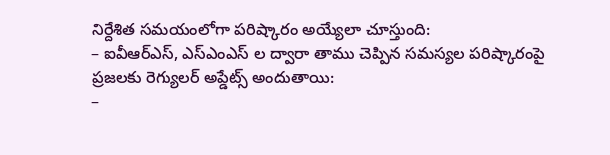నిర్దేశిత సమయంలోగా పరిష్కారం అయ్యేలా చూస్తుంది:
– ఐవీఆర్ఎస్, ఎస్ఎంఎస్ ల ద్వారా తాము చెప్పిన సమస్యల పరిష్కారంపై ప్రజలకు రెగ్యులర్ అప్డేట్స్ అందుతాయి:
–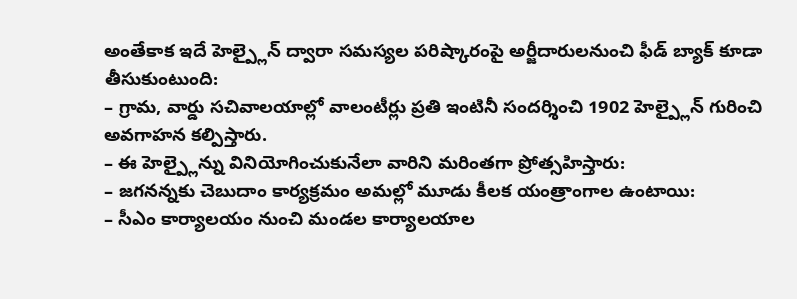అంతేకాక ఇదే హెల్ప్లైన్ ద్వారా సమస్యల పరిష్కారంపై అర్జీదారులనుంచి ఫీడ్ బ్యాక్ కూడా తీసుకుంటుంది:
– గ్రామ, వార్డు సచివాలయాల్లో వాలంటీర్లు ప్రతి ఇంటినీ సందర్శించి 1902 హెల్ప్లైన్ గురించి అవగాహన కల్పిస్తారు.
– ఈ హెల్ప్లైన్ను వినియోగించుకునేలా వారిని మరింతగా ప్రోత్సహిస్తారు:
– జగనన్నకు చెబుదాం కార్యక్రమం అమల్లో మూడు కీలక యంత్రాంగాల ఉంటాయి:
– సీఎం కార్యాలయం నుంచి మండల కార్యాలయాల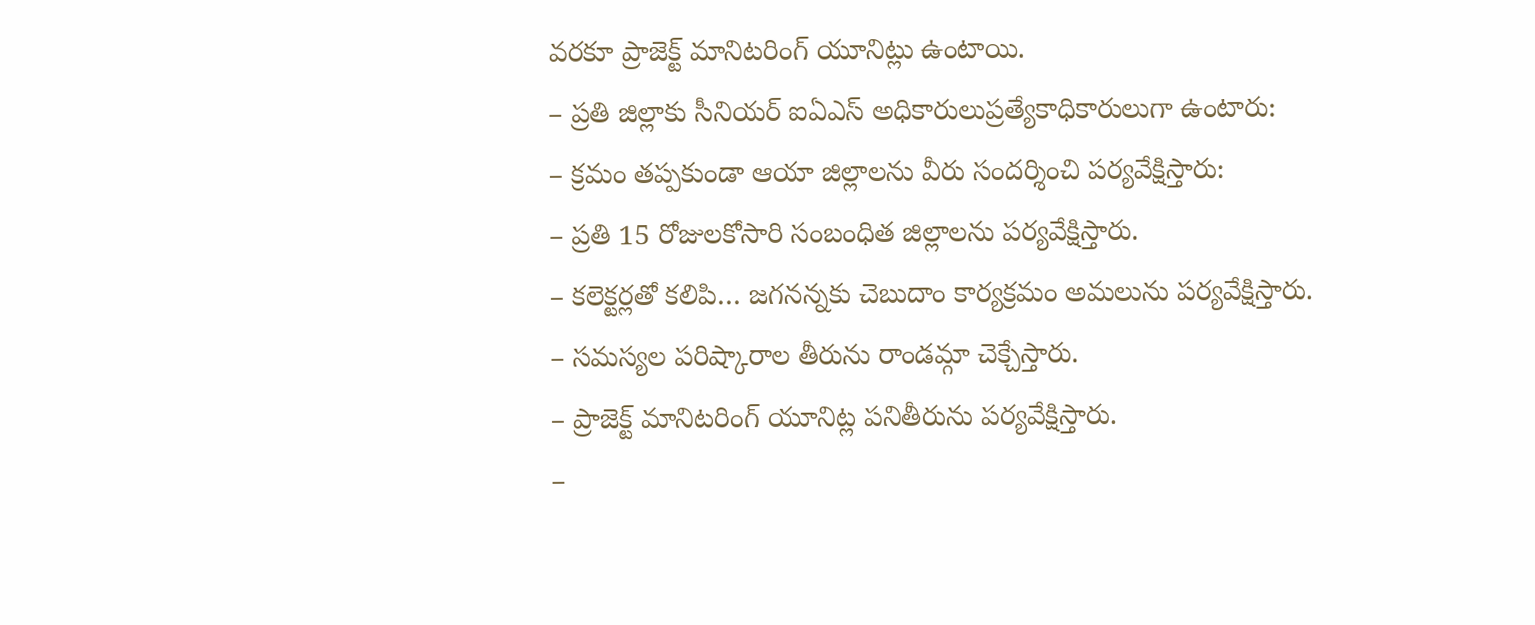వరకూ ప్రాజెక్ట్ మానిటరింగ్ యూనిట్లు ఉంటాయి.
– ప్రతి జిల్లాకు సీనియర్ ఐఏఎస్ అధికారులుప్రత్యేకాధికారులుగా ఉంటారు:
– క్రమం తప్పకుండా ఆయా జిల్లాలను వీరు సందర్శించి పర్యవేక్షిస్తారు:
– ప్రతి 15 రోజులకోసారి సంబంధిత జిల్లాలను పర్యవేక్షిస్తారు.
– కలెక్టర్లతో కలిపి… జగనన్నకు చెబుదాం కార్యక్రమం అమలును పర్యవేక్షిస్తారు.
– సమస్యల పరిష్కారాల తీరును రాండమ్గా చెక్చేస్తారు.
– ప్రాజెక్ట్ మానిటరింగ్ యూనిట్ల పనితీరును పర్యవేక్షిస్తారు.
–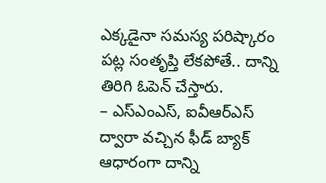ఎక్కడైనా సమస్య పరిష్కారం పట్ల సంతృప్తి లేకపోతే.. దాన్ని తిరిగి ఓపెన్ చేస్తారు.
– ఎస్ఎంఎస్, ఐవీఆర్ఎస్ ద్వారా వచ్చిన ఫీడ్ బ్యాక్ ఆధారంగా దాన్ని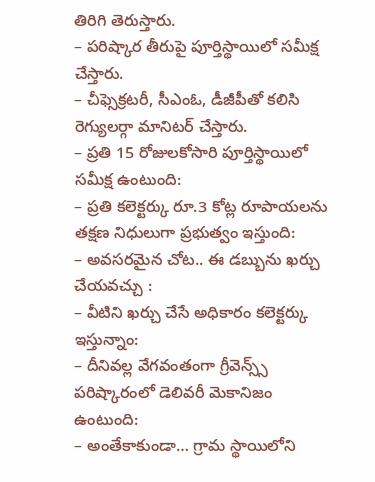తిరిగి తెరుస్తారు.
– పరిష్కార తీరుపై పూర్తిస్థాయిలో సమీక్ష చేస్తారు.
– చీఫ్సెక్రటరీ, సీఎంఓ, డీజీపీతో కలిసి రెగ్యులర్గా మానిటర్ చేస్తారు.
– ప్రతి 15 రోజులకోసారి పూర్తిస్థాయిలో సమీక్ష ఉంటుంది:
– ప్రతి కలెక్టర్కు రూ.3 కోట్ల రూపాయలను తక్షణ నిధులుగా ప్రభుత్వం ఇస్తుంది:
– అవసరమైన చోట.. ఈ డబ్బును ఖర్చు చేయవచ్చు :
– వీటిని ఖర్చు చేసే అధికారం కలెక్టర్కు ఇస్తున్నాం:
– దీనివల్ల వేగవంతంగా గ్రీవెన్స్స్ పరిష్కారంలో డెలివరీ మెకానిజం ఉంటుంది:
– అంతేకాకుండా… గ్రామ స్థాయిలోని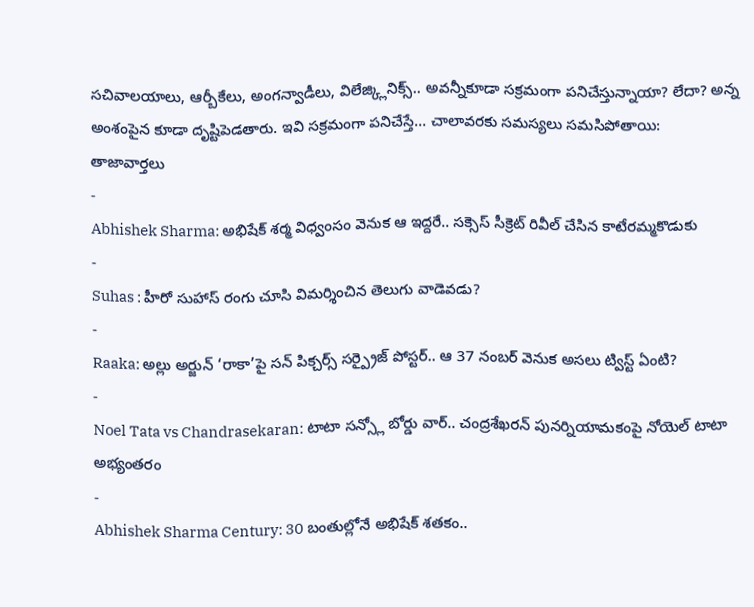సచివాలయాలు, ఆర్బీకేలు, అంగన్వాడీలు, విలేజ్క్లినిక్స్.. అవన్నీకూడా సక్రమంగా పనిచేస్తున్నాయా? లేదా? అన్న అంశంపైన కూడా దృష్టిపెడతారు. ఇవి సక్రమంగా పనిచేస్తే… చాలావరకు సమస్యలు సమసిపోతాయి:
తాజావార్తలు
-
Abhishek Sharma: అభిషేక్ శర్మ విధ్వంసం వెనుక ఆ ఇద్దరే.. సక్సెస్ సీక్రెట్ రివీల్ చేసిన కాటేరమ్మకొడుకు
-
Suhas : హీరో సుహాస్ రంగు చూసి విమర్శించిన తెలుగు వాడెవడు?
-
Raaka: అల్లు అర్జున్ ‘రాకా’పై సన్ పిక్చర్స్ సర్ప్రైజ్ పోస్టర్.. ఆ 37 నంబర్ వెనుక అసలు ట్విస్ట్ ఏంటి?
-
Noel Tata vs Chandrasekaran: టాటా సన్స్లో బోర్డు వార్.. చంద్రశేఖరన్ పునర్నియామకంపై నోయెల్ టాటా అభ్యంతరం
-
Abhishek Sharma Century: 30 బంతుల్లోనే అభిషేక్ శతకం..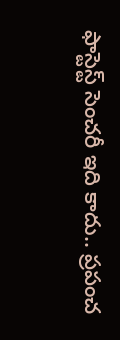ఫాస్టెస్ట్ సెంచరీ ఇది కాదు.. ప్రపంచ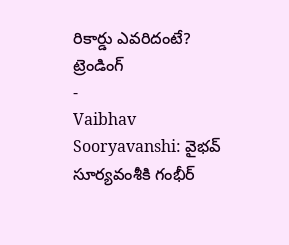రికార్డు ఎవరిదంటే?
ట్రెండింగ్
-
Vaibhav Sooryavanshi: వైభవ్ సూర్యవంశీకి గంభీర్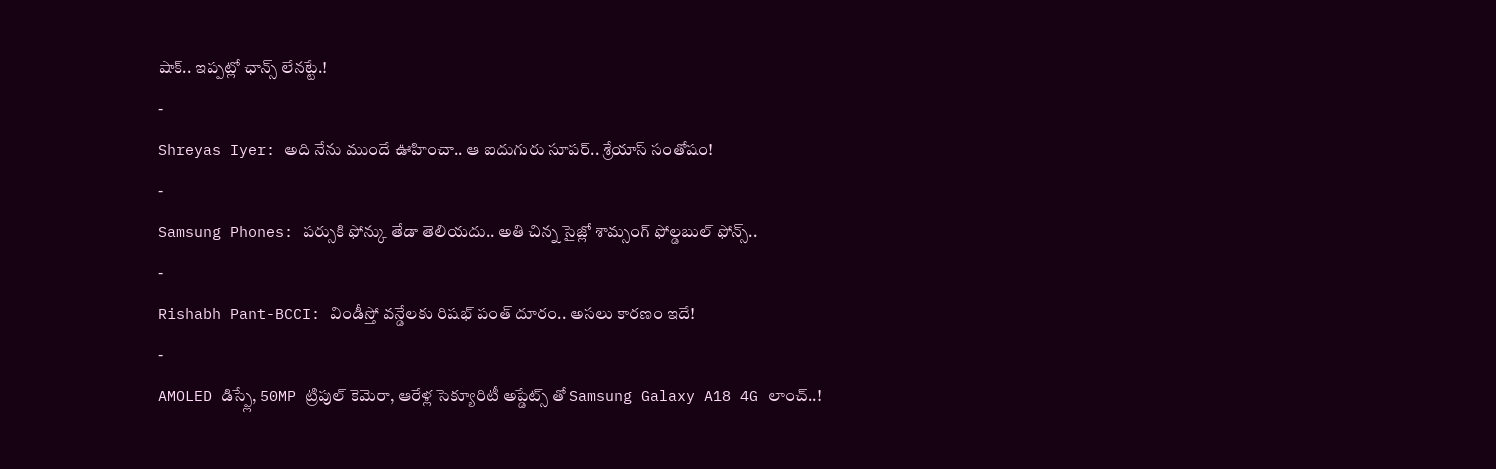షాక్.. ఇప్పట్లో ఛాన్స్ లేనట్టే.!
-
Shreyas Iyer: అది నేను ముందే ఊహించా.. ఆ ఐదుగురు సూపర్.. శ్రేయాస్ సంతోషం!
-
Samsung Phones: పర్సుకి ఫోన్కు తేడా తెలియదు.. అతి చిన్న సైజ్లో శామ్సంగ్ ఫోల్డబుల్ ఫోన్స్..
-
Rishabh Pant-BCCI: విండీస్తో వన్డేలకు రిషభ్ పంత్ దూరం.. అసలు కారణం ఇదే!
-
AMOLED డిస్ప్లే, 50MP ట్రిపుల్ కెమెరా, ఆరేళ్ల సెక్యూరిటీ అప్డేట్స్ తో Samsung Galaxy A18 4G లాంచ్..!